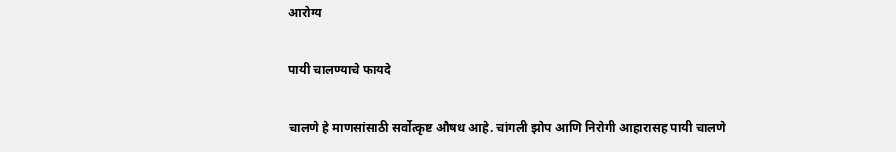आरोग्य

पायी चालण्याचे फायदे

चालणे हे माणसांसाठी सर्वोत्कृष्ट औषध आहे. चांगली झोप आणि निरोगी आहारासह पायी चालणे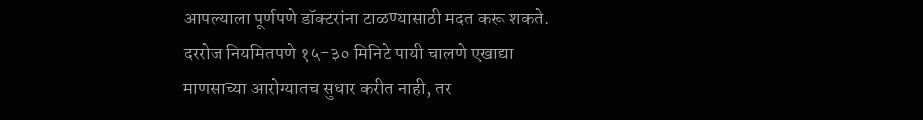आपल्याला पूर्णपणे डॉक्टरांना टाळण्यासाठी मदत करू शकते. दररोज नियमितपणे १५-३० मिनिटे पायी चालणे एखाद्या माणसाच्या आरोग्यातच सुधार करीत नाही, तर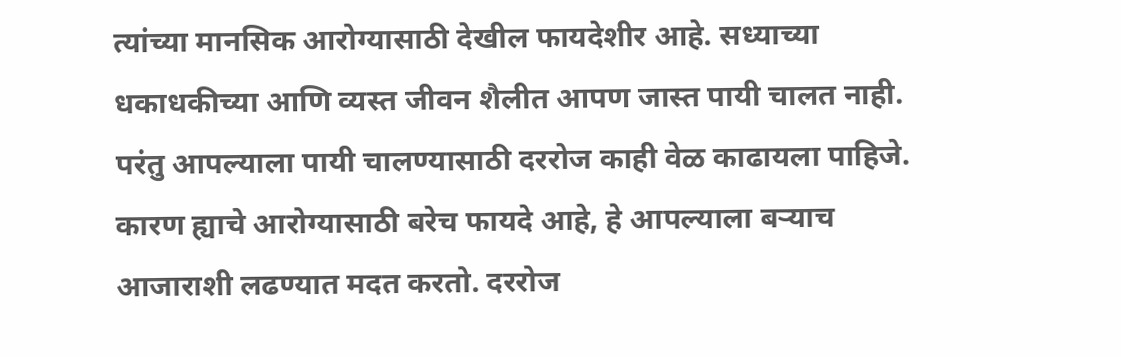त्यांच्या मानसिक आरोग्यासाठी देखील फायदेशीर आहे. सध्याच्या धकाधकीच्या आणि व्यस्त जीवन शैलीत आपण जास्त पायी चालत नाही. परंतु आपल्याला पायी चालण्यासाठी दररोज काही वेळ काढायला पाहिजे. कारण ह्याचे आरोग्यासाठी बरेच फायदे आहे, हे आपल्याला बऱ्याच आजाराशी लढण्यात मदत करतो. दररोज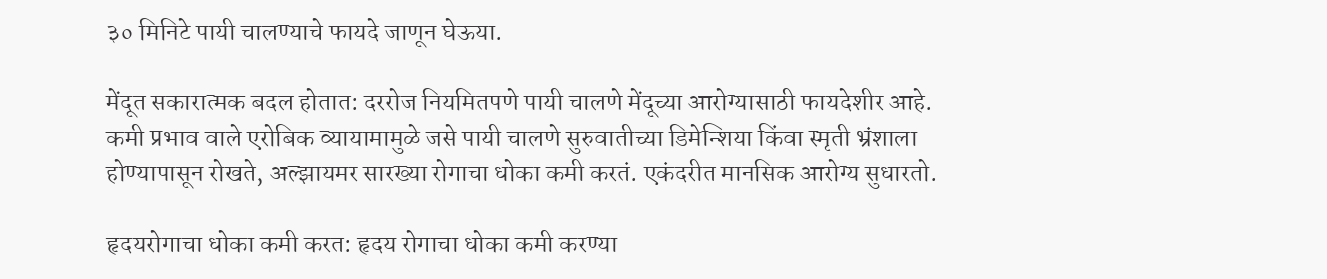३० मिनिटे पायी चालण्याचे फायदे जाणून घेऊया.

मेंदूत सकारात्मक बदल होतात: दररोज नियमितपणे पायी चालणे मेंदूच्या आरोग्यासाठी फायदेशीर आहे. कमी प्रभाव वाले एरोबिक व्यायामामुळे जसे पायी चालणे सुरुवातीच्या डिमेन्शिया किंवा स्मृती भ्रंशाला होण्यापासून रोखते, अल्झायमर सारख्या रोगाचा धोका कमी करतं. एकंदरीत मानसिक आरोग्य सुधारतो.

हृदयरोगाचा धोका कमी करत: हृदय रोगाचा धोका कमी करण्या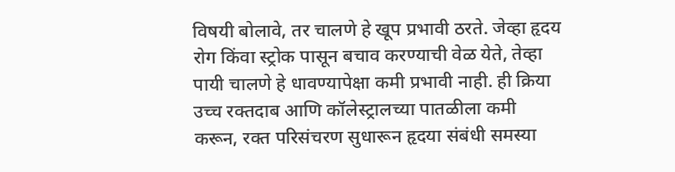विषयी बोलावे, तर चालणे हे खूप प्रभावी ठरते. जेव्हा हृदय रोग किंवा स्ट्रोक पासून बचाव करण्याची वेळ येते, तेव्हा पायी चालणे हे धावण्यापेक्षा कमी प्रभावी नाही. ही क्रिया उच्च रक्तदाब आणि कॉलेस्ट्रालच्या पातळीला कमी करून, रक्त परिसंचरण सुधारून हृदया संबंधी समस्या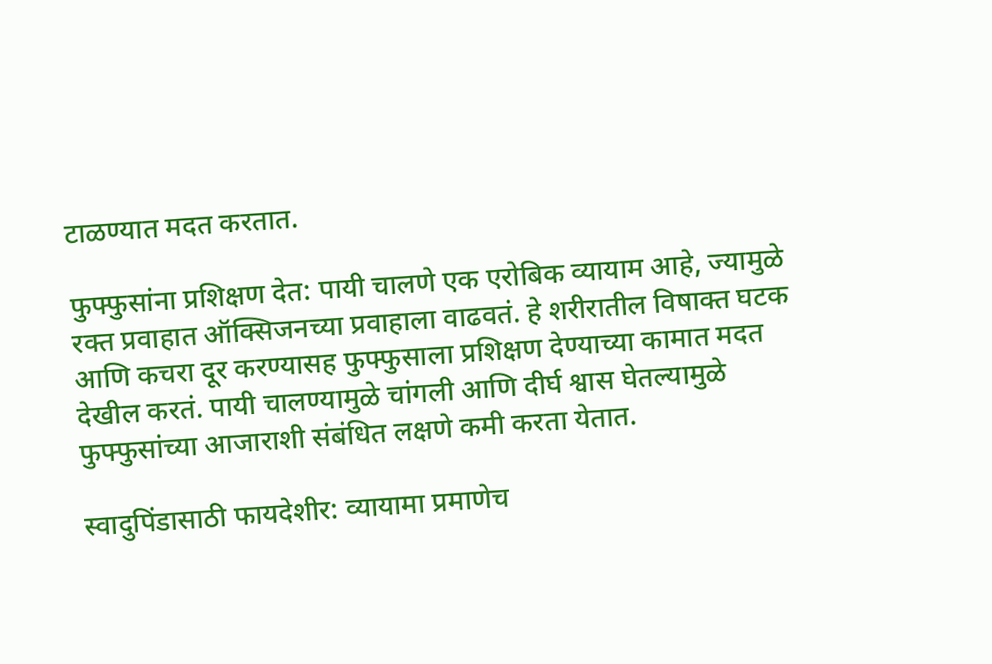टाळण्यात मदत करतात.

फुफ्फुसांना प्रशिक्षण देत: पायी चालणे एक एरोबिक व्यायाम आहे, ज्यामुळे रक्त प्रवाहात ऑक्सिजनच्या प्रवाहाला वाढवतं. हे शरीरातील विषाक्त घटक आणि कचरा दूर करण्यासह फुफ्फुसाला प्रशिक्षण देण्याच्या कामात मदत देखील करतं. पायी चालण्यामुळे चांगली आणि दीर्घ श्वास घेतल्यामुळे फुफ्फुसांच्या आजाराशी संबंधित लक्षणे कमी करता येतात.

स्वादुपिंडासाठी फायदेशीर: व्यायामा प्रमाणेच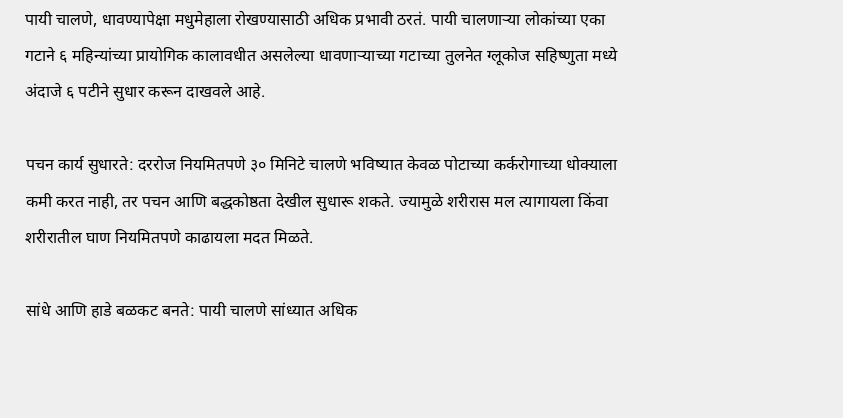पायी चालणे, धावण्यापेक्षा मधुमेहाला रोखण्यासाठी अधिक प्रभावी ठरतं. पायी चालणाऱ्या लोकांच्या एका गटाने ६ महिन्यांच्या प्रायोगिक कालावधीत असलेल्या धावणाऱ्याच्या गटाच्या तुलनेत ग्लूकोज सहिष्णुता मध्ये अंदाजे ६ पटीने सुधार करून दाखवले आहे.

पचन कार्य सुधारते: दररोज नियमितपणे ३० मिनिटे चालणे भविष्यात केवळ पोटाच्या कर्करोगाच्या धोक्याला कमी करत नाही, तर पचन आणि बद्धकोष्ठता देखील सुधारू शकते. ज्यामुळे शरीरास मल त्यागायला किंवा शरीरातील घाण नियमितपणे काढायला मदत मिळते.

सांधे आणि हाडे बळकट बनते: पायी चालणे सांध्यात अधिक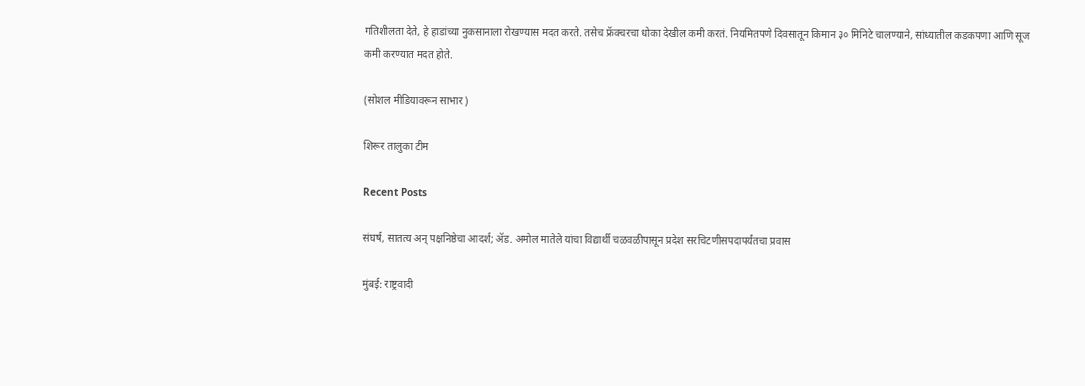गतिशीलता देते, हे हाडांच्या नुकसानाला रोखण्यास मदत करते. तसेच फ्रॅक्चरचा धोका देखील कमी करतं. नियमितपणे दिवसातून किमान ३० मिनिटे चालण्याने, सांध्यातील कडकपणा आणि सूज कमी करण्यात मदत होते.

(सोशल मीडियावरून साभार)

शिरूर तालुका टीम

Recent Posts

संघर्ष, सातत्य अन् पक्षनिष्ठेचा आदर्श; ॲड. अमोल मातेले यांचा विद्यार्थी चळवळीपासून प्रदेश सरचिटणीसपदापर्यंतचा प्रवास

मुंबई: राष्ट्रवादी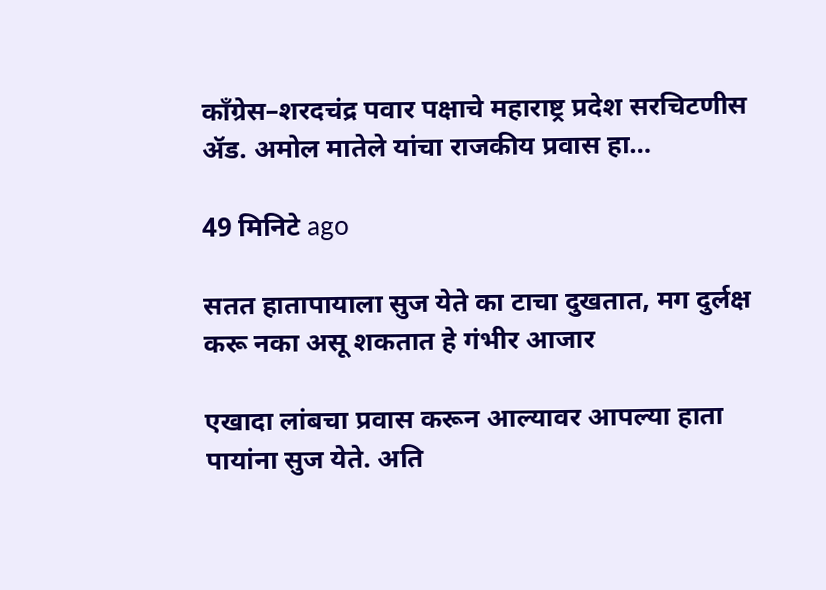काँग्रेस–शरदचंद्र पवार पक्षाचे महाराष्ट्र प्रदेश सरचिटणीस ॲड. अमोल मातेले यांचा राजकीय प्रवास हा…

49 मिनिटे ago

सतत हातापायाला सुज येते का टाचा दुखतात, मग दुर्लक्ष करू नका असू शकतात हे गंभीर आजार

एखादा लांबचा प्रवास करून आल्यावर आपल्या हाता पायांना सुज येते. अति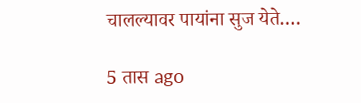चालल्यावर पायांना सुज येते.…

5 तास ago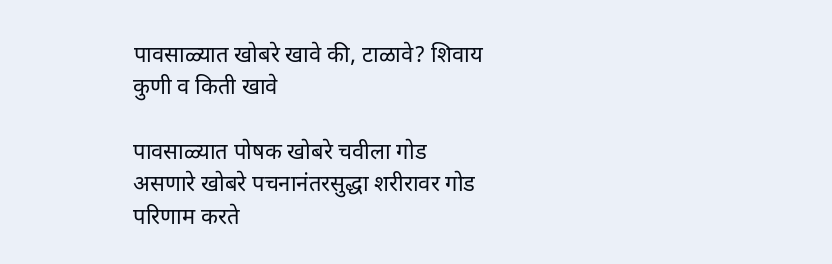पावसाळ्यात खोबरे खावे की, टाळावे? शिवाय कुणी व किती खावे

पावसाळ्यात पोषक खोबरे चवीला गोड असणारे खोबरे पचनानंतरसुद्धा शरीरावर गोड परिणाम करते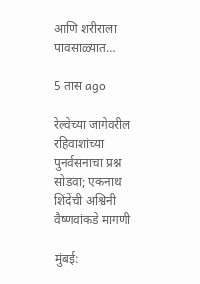आणि शरीराला पावसाळ्यात…

5 तास ago

रेल्वेच्या जागेवरील रहिवाशांच्या पुनर्वसनाचा प्रश्न सोडवा; एकनाथ शिंदेंची अश्विनी वैष्णवांकडे मागणी

मुंबई: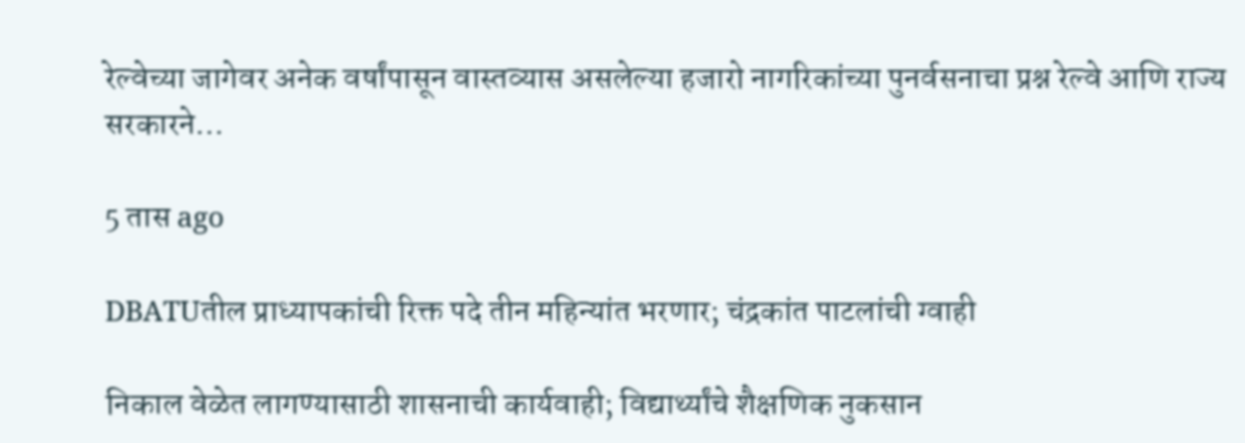रेल्वेच्या जागेवर अनेक वर्षांपासून वास्तव्यास असलेल्या हजारो नागरिकांच्या पुनर्वसनाचा प्रश्न रेल्वे आणि राज्य सरकारने…

5 तास ago

DBATUतील प्राध्यापकांची रिक्त पदे तीन महिन्यांत भरणार; चंद्रकांत पाटलांची ग्वाही

निकाल वेळेत लागण्यासाठी शासनाची कार्यवाही; विद्यार्थ्यांचे शैक्षणिक नुकसान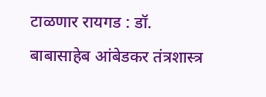टाळणार रायगड : डॉ. बाबासाहेब आंबेडकर तंत्रशास्त्र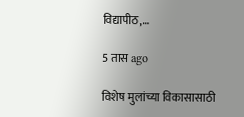विद्यापीठ,…

5 तास ago

विशेष मुलांच्या विकासासाठी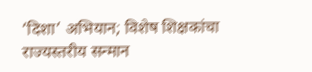‘दिशा’ अभियान; विशेष शिक्षकांचा राज्यस्तरीय सन्मान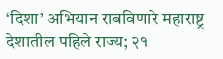‘दिशा’ अभियान राबविणारे महाराष्ट्र देशातील पहिले राज्य; २१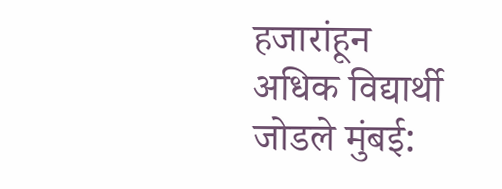हजारांहून अधिक विद्यार्थी जोडले मुंबई: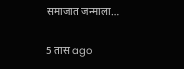समाजात जन्माला…

5 तास ago